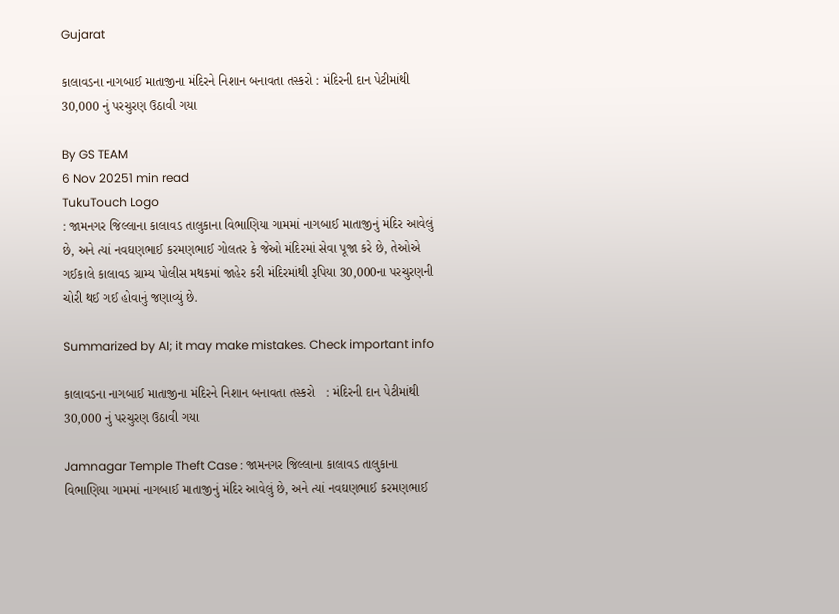Gujarat

કાલાવડના નાગબાઈ માતાજીના મંદિરને નિશાન બનાવતા તસ્કરો : મંદિરની દાન પેટીમાંથી 30,000 નું પરચુરણ ઉઠાવી ગયા

By GS TEAM
6 Nov 20251 min read
TukuTouch Logo
: જામનગર જિલ્લાના કાલાવડ તાલુકાના વિભાણિયા ગામમાં નાગબાઈ માતાજીનું મંદિર આવેલું છે, અને ત્યાં નવઘણભાઈ કરમણભાઈ ગોલતર કે જેઓ મંદિરમાં સેવા પૂજા કરે છે, તેઓએ ગઈકાલે કાલાવડ ગ્રામ્ય પોલીસ મથકમાં જાહેર કરી મંદિરમાંથી રૂપિયા 30,000ના પરચુરણની ચોરી થઈ ગઈ હોવાનું જણાવ્યું છે.

Summarized by AI; it may make mistakes. Check important info

કાલાવડના નાગબાઈ માતાજીના મંદિરને નિશાન બનાવતા તસ્કરો   : મંદિરની દાન પેટીમાંથી 30,000 નું પરચુરણ ઉઠાવી ગયા

Jamnagar Temple Theft Case : જામનગર જિલ્લાના કાલાવડ તાલુકાના વિભાણિયા ગામમાં નાગબાઈ માતાજીનું મંદિર આવેલું છે, અને ત્યાં નવઘણભાઈ કરમણભાઈ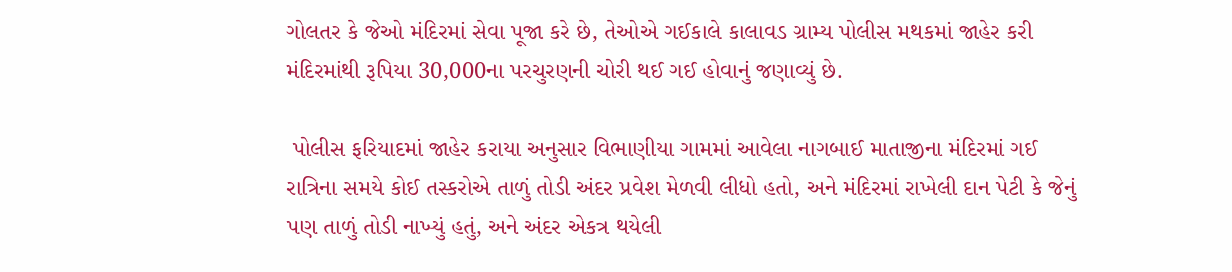ગોલતર કે જેઓ મંદિરમાં સેવા પૂજા કરે છે, તેઓએ ગઈકાલે કાલાવડ ગ્રામ્ય પોલીસ મથકમાં જાહેર કરી મંદિરમાંથી રૂપિયા 30,000ના પરચુરણની ચોરી થઈ ગઈ હોવાનું જણાવ્યું છે.

 પોલીસ ફરિયાદમાં જાહેર કરાયા અનુસાર વિભાણીયા ગામમાં આવેલા નાગબાઈ માતાજીના મંદિરમાં ગઈ રાત્રિના સમયે કોઈ તસ્કરોએ તાળું તોડી અંદર પ્રવેશ મેળવી લીધો હતો, અને મંદિરમાં રાખેલી દાન પેટી કે જેનું પણ તાળું તોડી નાખ્યું હતું, અને અંદર એકત્ર થયેલી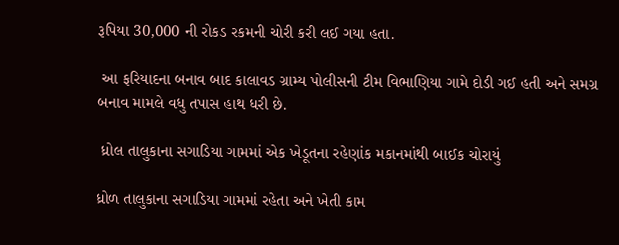રૂપિયા 30,000 ની રોકડ રકમની ચોરી કરી લઈ ગયા હતા.

 આ ફરિયાદના બનાવ બાદ કાલાવડ ગ્રામ્ય પોલીસની ટીમ વિભાણિયા ગામે દોડી ગઈ હતી અને સમગ્ર બનાવ મામલે વધુ તપાસ હાથ ધરી છે.

 ધ્રોલ તાલુકાના સગાડિયા ગામમાં એક ખેડૂતના રહેણાંક મકાનમાંથી બાઈક ચોરાયું

ધ્રોળ તાલુકાના સગાડિયા ગામમાં રહેતા અને ખેતી કામ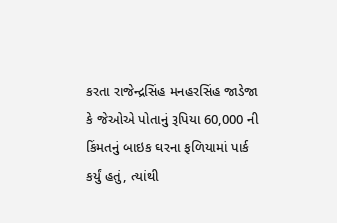કરતા રાજેન્દ્રસિંહ મનહરસિંહ જાડેજા કે જેઓએ પોતાનું રૂપિયા 60,000 ની કિંમતનું બાઇક ઘરના ફળિયામાં પાર્ક કર્યું હતું, ત્યાંથી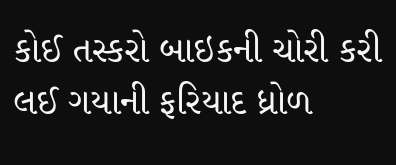કોઈ તસ્કરો બાઇકની ચોરી કરી લઈ ગયાની ફરિયાદ ધ્રોળ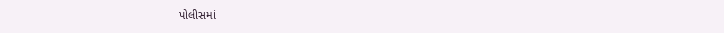પોલીસમાં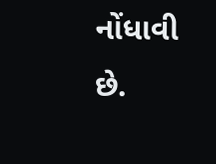નોંધાવી છે.